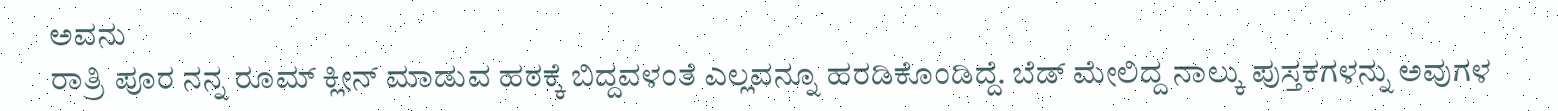ಅವನು
ರಾತ್ರಿ ಪೂರ ನನ್ನ ರೂಮ್ ಕ್ಲೀನ್ ಮಾಡುವ ಹಠಕ್ಕೆ ಬಿದ್ದವಳಂತೆ ಎಲ್ಲವನ್ನೂ ಹರಡಿಕೊಂಡಿದ್ದೆ. ಬೆಡ್ ಮೇಲಿದ್ದ ನಾಲ್ಕು ಪುಸ್ತಕಗಳನ್ನು ಅವುಗಳ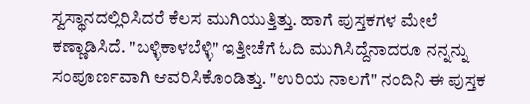ಸ್ವಸ್ಥಾನದಲ್ಲಿರಿಸಿದರೆ ಕೆಲಸ ಮುಗಿಯುತ್ತಿತ್ತು. ಹಾಗೆ ಪುಸ್ತಕಗಳ ಮೇಲೆ ಕಣ್ಣಾಡಿಸಿದೆ. "ಬಳ್ಳಿಕಾಳಬೆಳ್ಳಿ" ಇತ್ತೀಚೆಗೆ ಓದಿ ಮುಗಿಸಿದ್ದೆನಾದರೂ ನನ್ನನ್ನು ಸಂಪೂರ್ಣವಾಗಿ ಆವರಿಸಿಕೊಂಡಿತ್ತು. "ಉರಿಯ ನಾಲಗೆ" ನಂದಿನಿ ಈ ಪುಸ್ತಕ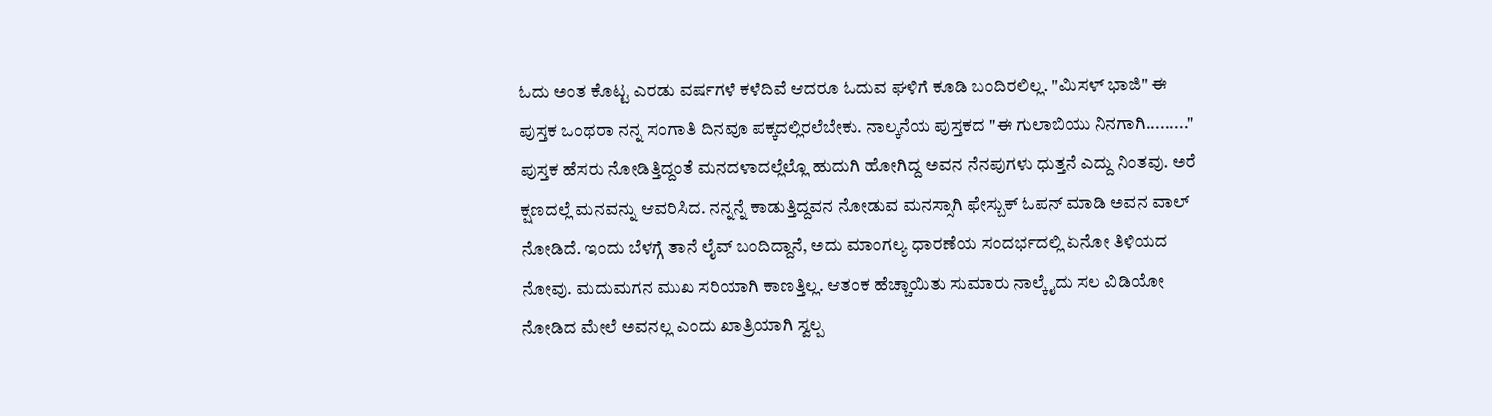ಓದು ಅಂತ ಕೊಟ್ಟ ಎರಡು ವರ್ಷಗಳೆ ಕಳೆದಿವೆ ಆದರೂ ಓದುವ ಘಳಿಗೆ ಕೂಡಿ ಬಂದಿರಲಿಲ್ಲ. "ಮಿಸಳ್ ಭಾಜಿ" ಈ ಪುಸ್ತಕ ಒಂಥರಾ ನನ್ನ ಸಂಗಾತಿ ದಿನವೂ ಪಕ್ಕದಲ್ಲಿರಲೆಬೇಕು. ನಾಲ್ಕನೆಯ ಪುಸ್ತಕದ "ಈ ಗುಲಾಬಿಯು ನಿನಗಾಗಿ........." ಪುಸ್ತಕ ಹೆಸರು ನೋಡಿತ್ತಿದ್ದಂತೆ ಮನದಳಾದಲ್ಲೆಲ್ಲೊ ಹುದುಗಿ ಹೋಗಿದ್ದ ಅವನ ನೆನಪುಗಳು ಧುತ್ತನೆ ಎದ್ದು ನಿಂತವು. ಅರೆ ಕ್ಷಣದಲ್ಲೆ ಮನವನ್ನು ಆವರಿಸಿದ. ನನ್ನನ್ನೆ ಕಾಡುತ್ತಿದ್ದವನ ನೋಡುವ ಮನಸ್ಸಾಗಿ ಫೇಸ್ಬುಕ್ ಓಪನ್ ಮಾಡಿ ಅವನ ವಾಲ್ ನೋಡಿದೆ. ಇಂದು ಬೆಳಗ್ಗೆ ತಾನೆ ಲೈವ್ ಬಂದಿದ್ದಾನೆ, ಅದು ಮಾಂಗಲ್ಯ ಧಾರಣೆಯ ಸಂದರ್ಭದಲ್ಲಿ ಏನೋ ತಿಳಿಯದ ನೋವು. ಮದುಮಗನ ಮುಖ ಸರಿಯಾಗಿ ಕಾಣತ್ತಿಲ್ಲ. ಆತಂಕ ಹೆಚ್ಚಾಯಿತು ಸುಮಾರು ನಾಲ್ಕೈದು ಸಲ ವಿಡಿಯೋ ನೋಡಿದ ಮೇಲೆ ಅವನಲ್ಲ ಎಂದು ಖಾತ್ರಿಯಾಗಿ ಸ್ವಲ್ಪ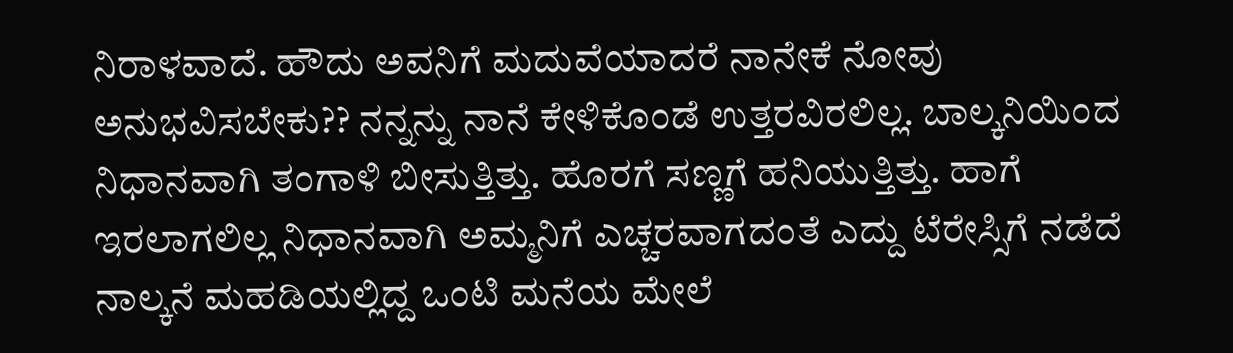ನಿರಾಳವಾದೆ. ಹೌದು ಅವನಿಗೆ ಮದುವೆಯಾದರೆ ನಾನೇಕೆ ನೋವು ಅನುಭವಿಸಬೇಕು?? ನನ್ನನ್ನು ನಾನೆ ಕೇಳಿಕೊಂಡೆ ಉತ್ತರವಿರಲಿಲ್ಲ. ಬಾಲ್ಕನಿಯಿಂದ ನಿಧಾನವಾಗಿ ತಂಗಾಳಿ ಬೀಸುತ್ತಿತ್ತು. ಹೊರಗೆ ಸಣ್ಣಗೆ ಹನಿಯುತ್ತಿತ್ತು. ಹಾಗೆ ಇರಲಾಗಲಿಲ್ಲ ನಿಧಾನವಾಗಿ ಅಮ್ಮನಿಗೆ ಎಚ್ಚರವಾಗದಂತೆ ಎದ್ದು ಟೆರೇಸ್ಸಿಗೆ ನಡೆದೆ ನಾಲ್ಕನೆ ಮಹಡಿಯಲ್ಲಿದ್ದ ಒಂಟಿ ಮನೆಯ ಮೇಲೆ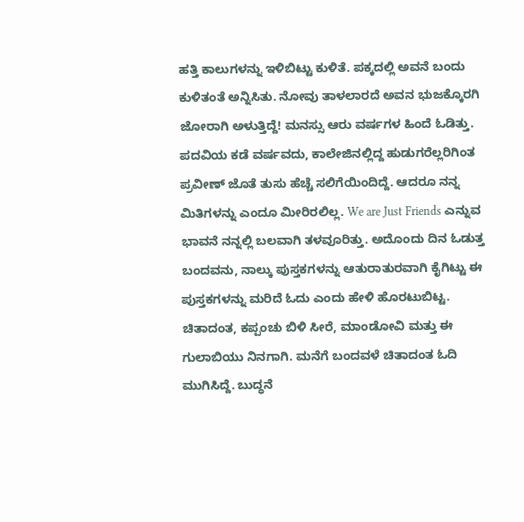ಹತ್ತಿ ಕಾಲುಗಳನ್ನು ಇಳಿಬಿಟ್ಟು ಕುಳಿತೆ. ಪಕ್ಕದಲ್ಲಿ ಅವನೆ ಬಂದು ಕುಳಿತಂತೆ ಅನ್ನಿಸಿತು. ನೋವು ತಾಳಲಾರದೆ ಅವನ ಭುಜಕ್ಕೊರಗಿ ಜೋರಾಗಿ ಅಳುತ್ತಿದ್ದೆ! ಮನಸ್ಸು ಆರು ವರ್ಷಗಳ ಹಿಂದೆ ಓಡಿತ್ತು. ಪದವಿಯ ಕಡೆ ವರ್ಷವದು, ಕಾಲೇಜಿನಲ್ಲಿದ್ದ ಹುಡುಗರೆಲ್ಲರಿಗಿಂತ ಪ್ರವೀಣ್ ಜೊತೆ ತುಸು ಹೆಚ್ಚೆ ಸಲಿಗೆಯಿಂದಿದ್ದೆ. ಆದರೂ ನನ್ನ ಮಿತಿಗಳನ್ನು ಎಂದೂ ಮೀರಿರಲಿಲ್ಲ. We are Just Friends ಎನ್ನುವ ಭಾವನೆ ನನ್ನಲ್ಲಿ ಬಲವಾಗಿ ತಳವೂರಿತ್ತು. ಅದೊಂದು ದಿನ ಓಡುತ್ತ ಬಂದವನು, ನಾಲ್ಕು ಪುಸ್ತಕಗಳನ್ನು ಆತುರಾತುರವಾಗಿ ಕೈಗಿಟ್ಟು ಈ ಪುಸ್ತಕಗಳನ್ನು ಮರಿದೆ ಓದು ಎಂದು ಹೇಳಿ ಹೊರಟುಬಿಟ್ಟ.
ಚಿತಾದಂತ, ಕಪ್ಪಂಚು ಬಿಳಿ ಸೀರೆ, ಮಾಂಡೋವಿ ಮತ್ತು ಈ ಗುಲಾಬಿಯು ನಿನಗಾಗಿ. ಮನೆಗೆ ಬಂದವಳೆ ಚಿತಾದಂತ ಓದಿ ಮುಗಿಸಿದ್ದೆ. ಬುದ್ಧನೆ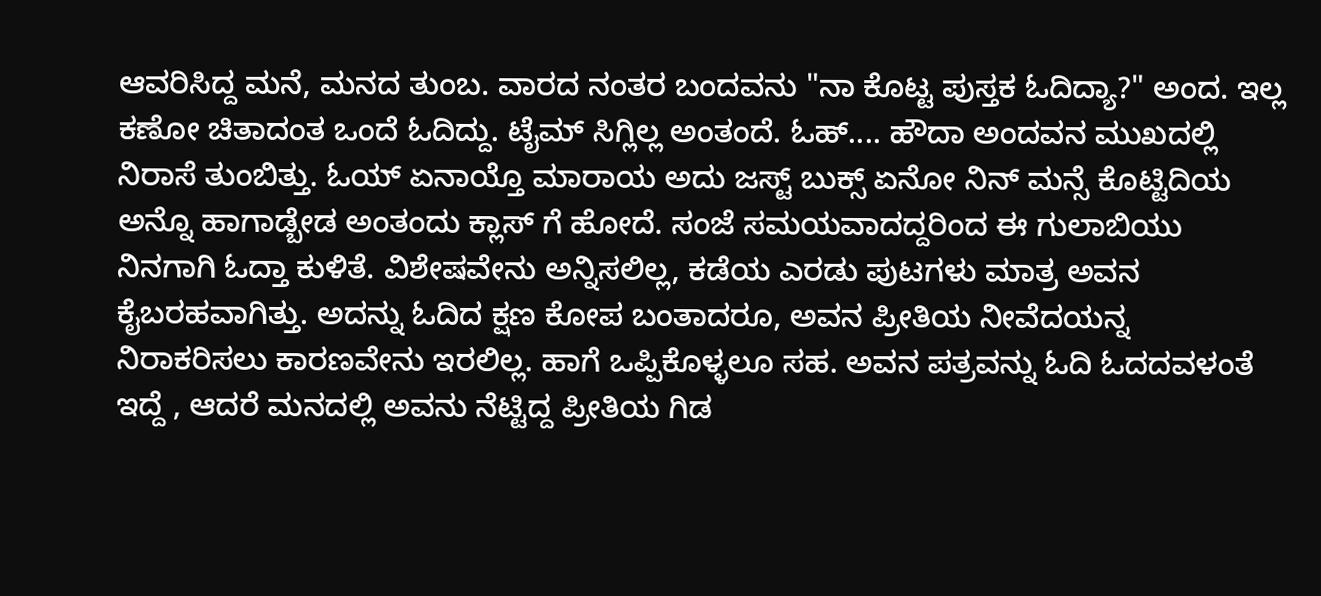ಆವರಿಸಿದ್ದ ಮನೆ, ಮನದ ತುಂಬ. ವಾರದ ನಂತರ ಬಂದವನು "ನಾ ಕೊಟ್ಟ ಪುಸ್ತಕ ಓದಿದ್ಯಾ?" ಅಂದ. ಇಲ್ಲ ಕಣೋ ಚಿತಾದಂತ ಒಂದೆ ಓದಿದ್ದು. ಟೈಮ್ ಸಿಗ್ಲಿಲ್ಲ ಅಂತಂದೆ. ಓಹ್.... ಹೌದಾ ಅಂದವನ ಮುಖದಲ್ಲಿ ನಿರಾಸೆ ತುಂಬಿತ್ತು. ಓಯ್ ಏನಾಯ್ತೊ ಮಾರಾಯ ಅದು ಜಸ್ಟ್ ಬುಕ್ಸ್ ಏನೋ ನಿನ್ ಮನ್ಸೆ ಕೊಟ್ಟಿದಿಯ ಅನ್ನೊ ಹಾಗಾಡ್ಬೇಡ ಅಂತಂದು ಕ್ಲಾಸ್ ಗೆ ಹೋದೆ. ಸಂಜೆ ಸಮಯವಾದದ್ದರಿಂದ ಈ ಗುಲಾಬಿಯು ನಿನಗಾಗಿ ಓದ್ತಾ ಕುಳಿತೆ. ವಿಶೇಷವೇನು ಅನ್ನಿಸಲಿಲ್ಲ, ಕಡೆಯ ಎರಡು ಪುಟಗಳು ಮಾತ್ರ ಅವನ ಕೈಬರಹವಾಗಿತ್ತು. ಅದನ್ನು ಓದಿದ ಕ್ಷಣ ಕೋಪ ಬಂತಾದರೂ, ಅವನ ಪ್ರೀತಿಯ ನೀವೆದಯನ್ನ ನಿರಾಕರಿಸಲು ಕಾರಣವೇನು ಇರಲಿಲ್ಲ. ಹಾಗೆ ಒಪ್ಪಿಕೊಳ್ಳಲೂ ಸಹ. ಅವನ ಪತ್ರವನ್ನು ಓದಿ ಓದದವಳಂತೆ ಇದ್ದೆ , ಆದರೆ ಮನದಲ್ಲಿ ಅವನು ನೆಟ್ಟಿದ್ದ ಪ್ರೀತಿಯ ಗಿಡ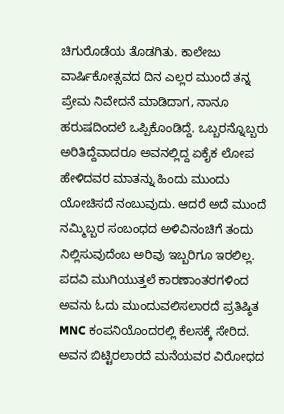ಚಿಗುರೊಡೆಯ ತೊಡಗಿತು. ಕಾಲೇಜು ವಾರ್ಷಿಕೋತ್ಸವದ ದಿನ ಎಲ್ಲರ ಮುಂದೆ ತನ್ನ ಪ್ರೇಮ ನಿವೇದನೆ ಮಾಡಿದಾಗ, ನಾನೂ ಹರುಷದಿಂದಲೆ ಒಪ್ಪಿಕೊಂಡಿದ್ದೆ. ಒಬ್ಬರನ್ನೊಬ್ಬರು ಅರಿತಿದ್ದೆವಾದರೂ ಅವನಲ್ಲಿದ್ದ ಏಕೈಕ ಲೋಪ ಹೇಳಿದವರ ಮಾತನ್ನು ಹಿಂದು ಮುಂದು ಯೋಚಿಸದೆ ನಂಬುವುದು. ಆದರೆ ಅದೆ ಮುಂದೆ ನಮ್ಮಿಬ್ಬರ ಸಂಬಂಧದ ಅಳಿವಿನಂಚಿಗೆ ತಂದು ನಿಲ್ಲಿಸುವುದೆಂಬ ಅರಿವು ಇಬ್ಬರಿಗೂ ಇರಲಿಲ್ಲ. ಪದವಿ ಮುಗಿಯುತ್ತಲೆ ಕಾರಣಾಂತರಗಳಿಂದ ಅವನು ಓದು ಮುಂದುವಲಿಸಲಾರದೆ ಪ್ರತಿಷ್ಠಿತ MNC ಕಂಪನಿಯೊಂದರಲ್ಲಿ ಕೆಲಸಕ್ಕೆ ಸೇರಿದ. ಅವನ ಬಿಟ್ಟಿರಲಾರದೆ ಮನೆಯವರ ವಿರೋಧದ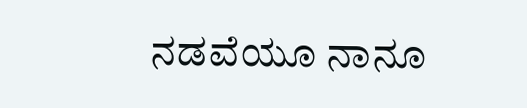ನಡವೆಯೂ ನಾನೂ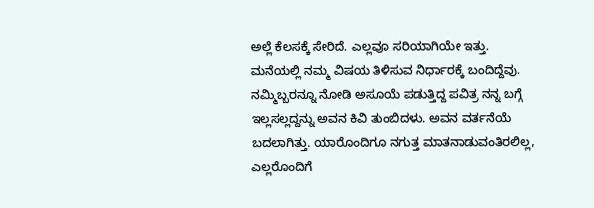ಅಲ್ಲೆ ಕೆಲಸಕ್ಕೆ ಸೇರಿದೆ. ಎಲ್ಲವೂ ಸರಿಯಾಗಿಯೇ ಇತ್ತು. ಮನೆಯಲ್ಲಿ ನಮ್ಮ ವಿಷಯ ತಿಳಿಸುವ ನಿರ್ಧಾರಕ್ಕೆ ಬಂದಿದ್ದೆವು. ನಮ್ಮಿಬ್ಬರನ್ನೂ ನೋಡಿ ಅಸೂಯೆ ಪಡುತ್ತಿದ್ದ ಪವಿತ್ರ ನನ್ನ ಬಗ್ಗೆ ಇಲ್ಲಸಲ್ಲದ್ದನ್ನು ಅವನ ಕಿವಿ ತುಂಬಿದಳು. ಅವನ ವರ್ತನೆಯೆ ಬದಲಾಗಿತ್ತು. ಯಾರೊಂದಿಗೂ ನಗುತ್ತ ಮಾತನಾಡುವಂತಿರಲಿಲ್ಲ, ಎಲ್ಲರೊಂದಿಗೆ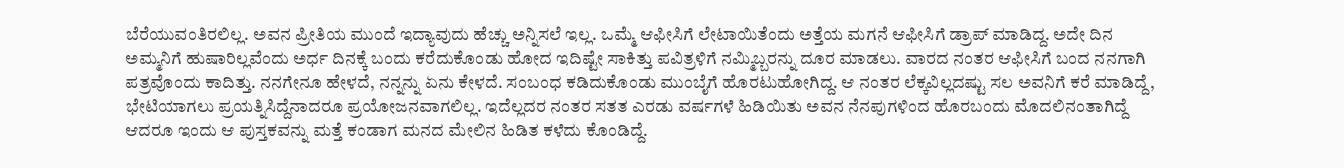ಬೆರೆಯುವಂತಿರಲಿಲ್ಲ. ಅವನ ಪ್ರೀತಿಯ ಮುಂದೆ ಇದ್ಯಾವುದು ಹೆಚ್ಚು ಅನ್ನಿಸಲೆ ಇಲ್ಲ. ಒಮ್ಮೆ ಆಫೀಸಿಗೆ ಲೇಟಾಯಿತೆಂದು ಅತ್ತೆಯ ಮಗನೆ ಆಫೀಸಿಗೆ ಡ್ರಾಪ್ ಮಾಡಿದ್ದ. ಅದೇ ದಿನ ಅಮ್ಮನಿಗೆ ಹುಷಾರಿಲ್ಲವೆಂದು ಅರ್ಧ ದಿನಕ್ಕೆ ಬಂದು ಕರೆದುಕೊಂಡು ಹೋದ ಇದಿಷ್ಟೇ ಸಾಕಿತ್ತು ಪವಿತ್ರಳಿಗೆ ನಮ್ಮಿಬ್ಬರನ್ನು ದೂರ ಮಾಡಲು. ವಾರದ ನಂತರ ಆಫೀಸಿಗೆ ಬಂದ ನನಗಾಗಿ ಪತ್ರವೊಂದು ಕಾದಿತ್ತು. ನನಗೇನೂ ಹೇಳದೆ, ನನ್ನನ್ನು ಏನು ಕೇಳದೆ. ಸಂಬಂಧ ಕಡಿದುಕೊಂಡು ಮುಂಬೈಗೆ ಹೊರಟುಹೋಗಿದ್ದ. ಆ ನಂತರ ಲೆಕ್ಕವಿಲ್ಲದಷ್ಟು ಸಲ ಅವನಿಗೆ ಕರೆ ಮಾಡಿದ್ದೆ, ಭೇಟಿಯಾಗಲು ಪ್ರಯತ್ನಿಸಿದ್ದೆನಾದರೂ ಪ್ರಯೋಜನವಾಗಲಿಲ್ಲ. ಇದೆಲ್ಲದರ ನಂತರ ಸತತ ಎರಡು ವರ್ಷಗಳೆ ಹಿಡಿಯಿತು ಅವನ ನೆನಪುಗಳಿಂದ ಹೊರಬಂದು ಮೊದಲಿನಂತಾಗಿದ್ದೆ ಆದರೂ ಇಂದು ಆ ಪುಸ್ತಕವನ್ನು ಮತ್ತೆ ಕಂಡಾಗ ಮನದ ಮೇಲಿನ ಹಿಡಿತ ಕಳೆದು ಕೊಂಡಿದ್ದೆ.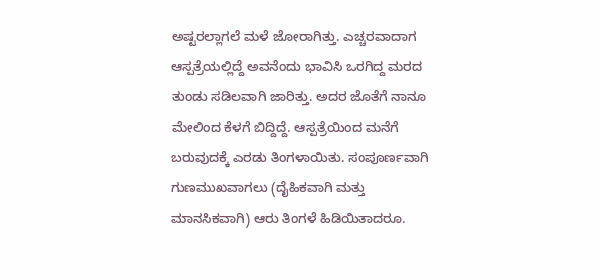ಅಷ್ಟರಲ್ಲಾಗಲೆ ಮಳೆ ಜೋರಾಗಿತ್ತು. ಎಚ್ಚರವಾದಾಗ ಆಸ್ಪತ್ರೆಯಲ್ಲಿದ್ದೆ ಅವನೆಂದು ಭಾವಿಸಿ ಒರಗಿದ್ದ ಮರದ ತುಂಡು ಸಡಿಲವಾಗಿ ಜಾರಿತ್ತು. ಅದರ ಜೊತೆಗೆ ನಾನೂ ಮೇಲಿಂದ ಕೆಳಗೆ ಬಿದ್ದಿದ್ದೆ. ಆಸ್ಪತ್ರೆಯಿಂದ ಮನೆಗೆ ಬರುವುದಕ್ಕೆ ಎರಡು ತಿಂಗಳಾಯಿತು. ಸಂಪೂರ್ಣವಾಗಿ ಗುಣಮುಖವಾಗಲು (ದೈಹಿಕವಾಗಿ ಮತ್ತು ಮಾನಸಿಕವಾಗಿ) ಆರು ತಿಂಗಳೆ ಹಿಡಿಯಿತಾದರೂ.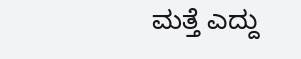ಮತ್ತೆ ಎದ್ದು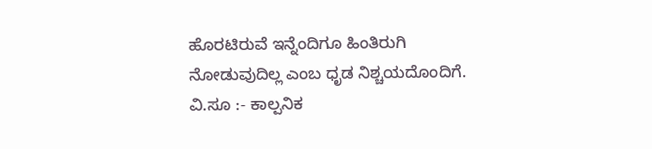ಹೊರಟಿರುವೆ ಇನ್ನೆಂದಿಗೂ ಹಿಂತಿರುಗಿ ನೋಡುವುದಿಲ್ಲ ಎಂಬ ಧೃಡ ನಿಶ್ಚಯದೊಂದಿಗೆ.
ವಿ.ಸೂ :- ಕಾಲ್ಪನಿಕ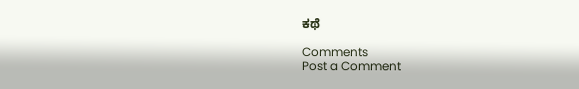ಕಥೆ

Comments
Post a Comment